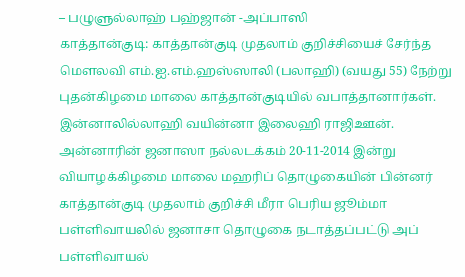– பழுளுல்லாஹ் பஹ்ஜான் -அப்பாஸி
காத்தான்குடி: காத்தான்குடி முதலாம் குறிச்சியைச் சேர்ந்த மௌலவி எம்.ஐ.எம்.ஹஸ்ஸாலி (பலாஹி) (வயது 55) நேற்று புதன்கிழமை மாலை காத்தான்குடியில் வபாத்தானார்கள். இன்னாலில்லாஹி வயின்னா இலைஹி ராஜிஊன்.
அன்னாரின் ஜனாஸா நல்லடக்கம் 20-11-2014 இன்று வியாழக்கிழமை மாலை மஹரிப் தொழுகையின் பின்னர் காத்தான்குடி முதலாம் குறிச்சி மீரா பெரிய ஜூம்மா பள்ளிவாயலில் ஜனாசா தொழுகை நடாத்தப்பட்டு அப் பள்ளிவாயல்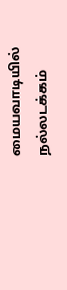மையவாடியில் நல்லடக்கம்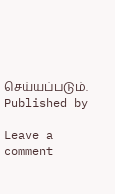செய்யப்படும்.
Published by

Leave a comment